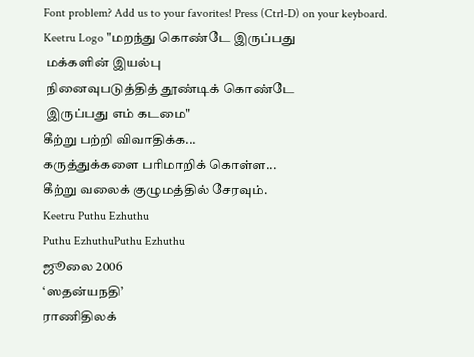Font problem? Add us to your favorites! Press (Ctrl-D) on your keyboard.
Keetru Logo "மறந்து கொண்டே இருப்பது
 மக்களின் இயல்பு
 நினைவுபடுத்தித் தூண்டிக் கொண்டே
 இருப்பது எம் கடமை"
கீற்று பற்றி விவாதிக்க...
கருத்துக்களை பரிமாறிக் கொள்ள...
கீற்று வலைக் குழுமத்தில் சேரவும்.
Keetru Puthu Ezhuthu
Puthu EzhuthuPuthu Ezhuthu
ஜூலை 2006
‘ஸதன்யநதி’
ராணிதிலக்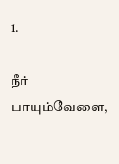1.

நீர் பாயும்வேளை,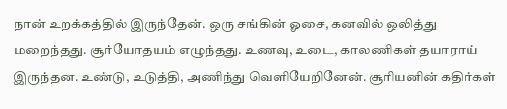நான் உறக்கத்தில் இருந்தேன். ஒரு சங்கின் ஓசை, கனவில் ஒலித்து மறைந்தது. சூர்யோதயம் எழுந்தது. உணவு, உடை, காலணிகள் தயாராய் இருந்தன. உண்டு, உடுத்தி, அணிந்து வெளியேறினேன். சூரியனின் கதிர்கள்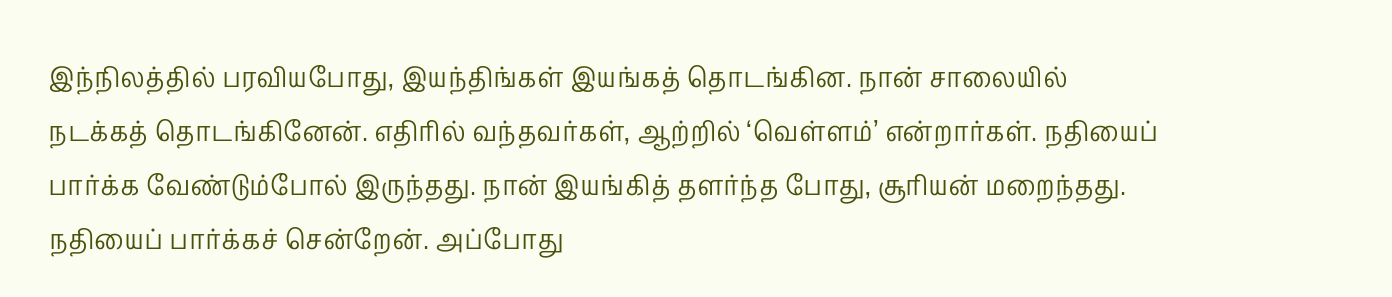இந்நிலத்தில் பரவியபோது, இயந்திங்கள் இயங்கத் தொடங்கின. நான் சாலையில் நடக்கத் தொடங்கினேன். எதிரில் வந்தவர்கள், ஆற்றில் ‘வெள்ளம்’ என்றார்கள். நதியைப் பார்க்க வேண்டும்போல் இருந்தது. நான் இயங்கித் தளர்ந்த போது, சூரியன் மறைந்தது. நதியைப் பார்க்கச் சென்றேன். அப்போது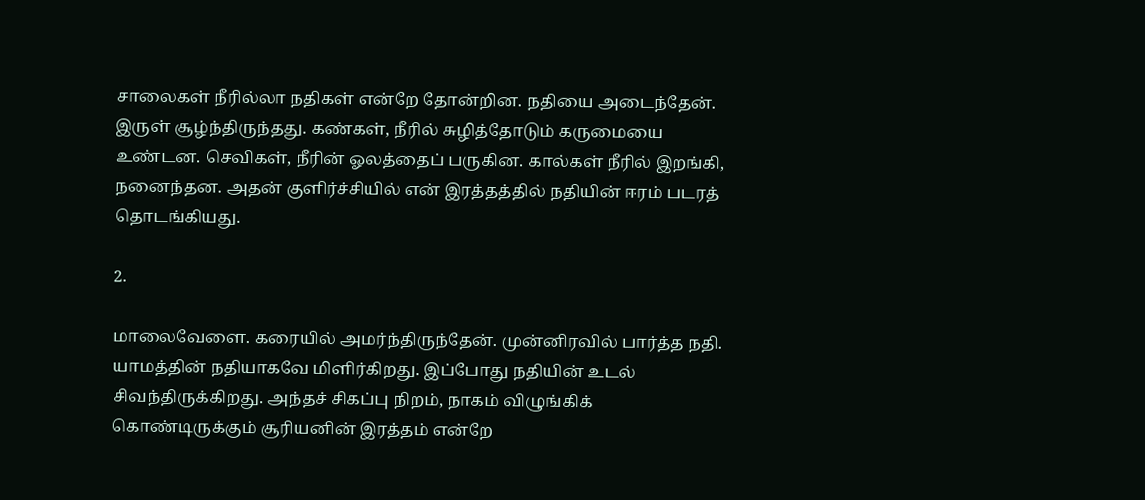சாலைகள் நீரில்லா நதிகள் என்றே தோன்றின. நதியை அடைந்தேன். இருள் சூழ்ந்திருந்தது. கண்கள், நீரில் சுழித்தோடும் கருமையை உண்டன. செவிகள், நீரின் ஓலத்தைப் பருகின. கால்கள் நீரில் இறங்கி, நனைந்தன. அதன் குளிர்ச்சியில் என் இரத்தத்தில் நதியின் ஈரம் படரத் தொடங்கியது.

2.

மாலைவேளை. கரையில் அமர்ந்திருந்தேன். முன்னிரவில் பார்த்த நதி. யாமத்தின் நதியாகவே மிளிர்கிறது. இப்போது நதியின் உடல் சிவந்திருக்கிறது. அந்தச் சிகப்பு நிறம், நாகம் விழுங்கிக் கொண்டிருக்கும் சூரியனின் இரத்தம் என்றே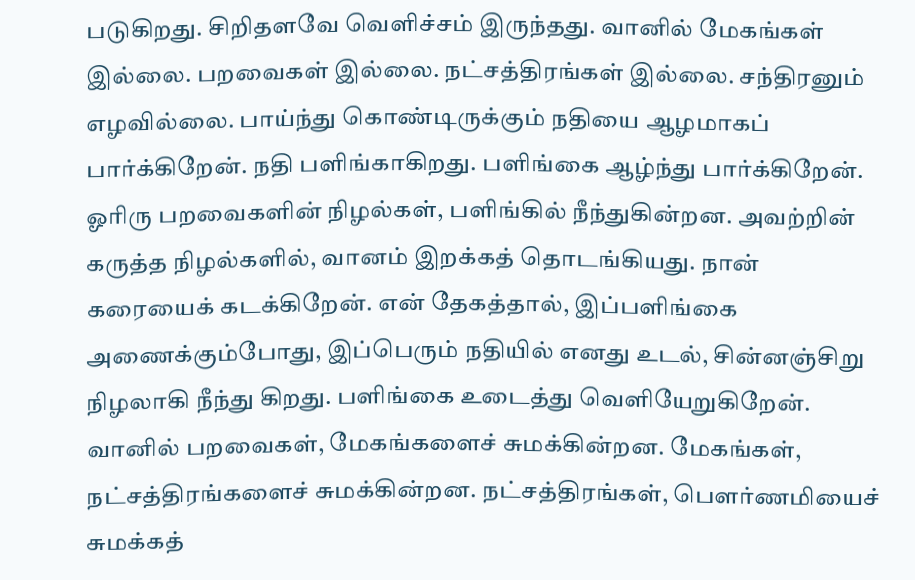படுகிறது. சிறிதளவே வெளிச்சம் இருந்தது. வானில் மேகங்கள் இல்லை. பறவைகள் இல்லை. நட்சத்திரங்கள் இல்லை. சந்திரனும் எழவில்லை. பாய்ந்து கொண்டிருக்கும் நதியை ஆழமாகப் பார்க்கிறேன். நதி பளிங்காகிறது. பளிங்கை ஆழ்ந்து பார்க்கிறேன். ஓரிரு பறவைகளின் நிழல்கள், பளிங்கில் நீந்துகின்றன. அவற்றின் கருத்த நிழல்களில், வானம் இறக்கத் தொடங்கியது. நான் கரையைக் கடக்கிறேன். என் தேகத்தால், இப்பளிங்கை அணைக்கும்போது, இப்பெரும் நதியில் எனது உடல், சின்னஞ்சிறு நிழலாகி நீந்து கிறது. பளிங்கை உடைத்து வெளியேறுகிறேன். வானில் பறவைகள், மேகங்களைச் சுமக்கின்றன. மேகங்கள், நட்சத்திரங்களைச் சுமக்கின்றன. நட்சத்திரங்கள், பௌர்ணமியைச் சுமக்கத்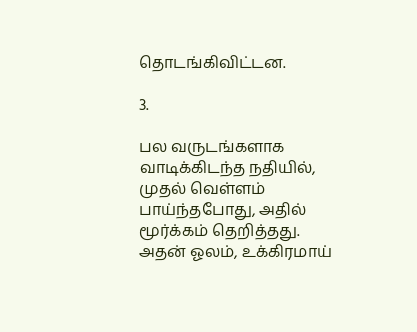தொடங்கிவிட்டன.

3.

பல வருடங்களாக வாடிக்கிடந்த நதியில், முதல் வெள்ளம் பாய்ந்தபோது, அதில் மூர்க்கம் தெறித்தது. அதன் ஓலம், உக்கிரமாய்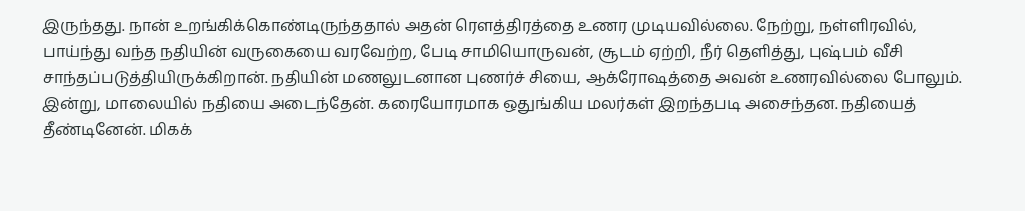இருந்தது. நான் உறங்கிக்கொண்டிருந்ததால் அதன் ரௌத்திரத்தை உணர முடியவில்லை. நேற்று, நள்ளிரவில், பாய்ந்து வந்த நதியின் வருகையை வரவேற்ற, பேடி சாமியொருவன், சூடம் ஏற்றி, நீர் தெளித்து, புஷ்பம் வீசி சாந்தப்படுத்தியிருக்கிறான். நதியின் மணலுடனான புணர்ச் சியை, ஆக்ரோஷத்தை அவன் உணரவில்லை போலும். இன்று, மாலையில் நதியை அடைந்தேன். கரையோரமாக ஒதுங்கிய மலர்கள் இறந்தபடி அசைந்தன. நதியைத் தீண்டினேன். மிகக்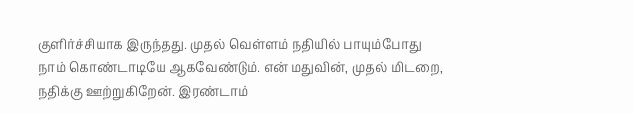குளிர்ச்சியாக இருந்தது. முதல் வெள்ளம் நதியில் பாயும்போது நாம் கொண்டாடியே ஆகவேண்டும். என் மதுவின், முதல் மிடறை, நதிக்கு ஊற்றுகிறேன். இரண்டாம்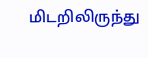மிடறிலிருந்து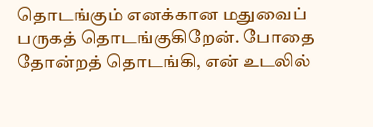தொடங்கும் எனக்கான மதுவைப் பருகத் தொடங்குகிறேன். போதை தோன்றத் தொடங்கி, என் உடலில்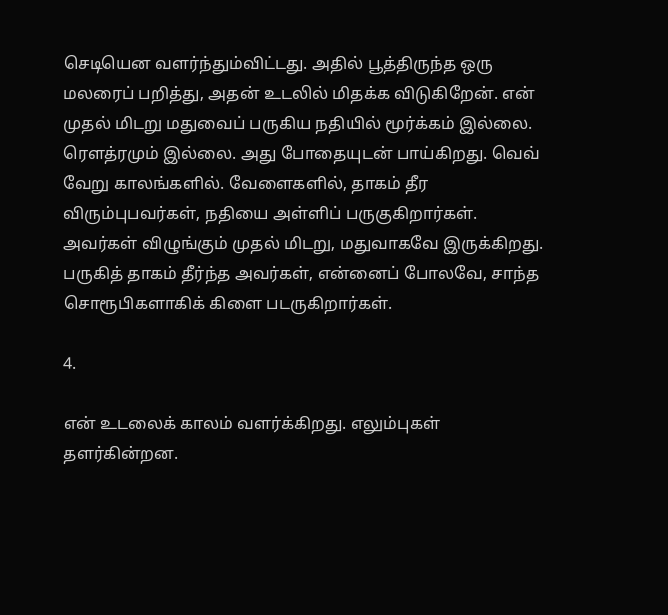செடியென வளர்ந்தும்விட்டது. அதில் பூத்திருந்த ஒரு மலரைப் பறித்து, அதன் உடலில் மிதக்க விடுகிறேன். என் முதல் மிடறு மதுவைப் பருகிய நதியில் மூர்க்கம் இல்லை. ரௌத்ரமும் இல்லை. அது போதையுடன் பாய்கிறது. வெவ் வேறு காலங்களில். வேளைகளில், தாகம் தீர விரும்புபவர்கள், நதியை அள்ளிப் பருகுகிறார்கள். அவர்கள் விழுங்கும் முதல் மிடறு, மதுவாகவே இருக்கிறது. பருகித் தாகம் தீர்ந்த அவர்கள், என்னைப் போலவே, சாந்த சொரூபிகளாகிக் கிளை படருகிறார்கள்.

4.

என் உடலைக் காலம் வளர்க்கிறது. எலும்புகள் தளர்கின்றன.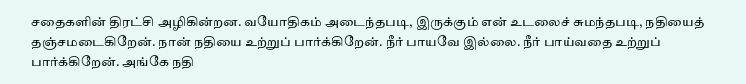சதைகளின் திரட்சி அழிகின்றன. வயோதிகம் அடைந்தபடி, இருக்கும் என் உடலைச் சுமந்தபடி, நதியைத் தஞ்சமடைகிறேன். நான் நதியை உற்றுப் பார்க்கிறேன். நீர் பாயவே இல்லை. நீர் பாய்வதை உற்றுப் பார்க்கிறேன். அங்கே நதி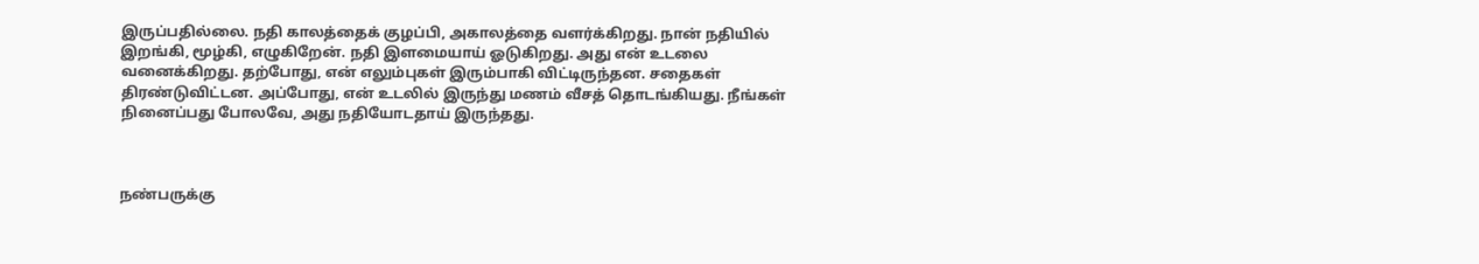இருப்பதில்லை. நதி காலத்தைக் குழப்பி, அகாலத்தை வளர்க்கிறது. நான் நதியில் இறங்கி, மூழ்கி, எழுகிறேன். நதி இளமையாய் ஓடுகிறது. அது என் உடலை வனைக்கிறது. தற்போது, என் எலும்புகள் இரும்பாகி விட்டிருந்தன. சதைகள் திரண்டுவிட்டன. அப்போது, என் உடலில் இருந்து மணம் வீசத் தொடங்கியது. நீங்கள் நினைப்பது போலவே, அது நதியோடதாய் இருந்தது.



நண்பருக்கு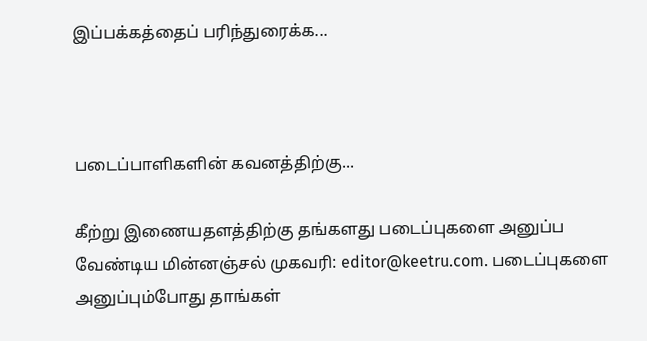இப்பக்கத்தைப் பரிந்துரைக்க...



படைப்பாளிகளின் கவனத்திற்கு...

கீற்று இணையதளத்திற்கு தங்களது படைப்புகளை அனுப்ப வேண்டிய மின்னஞ்சல் முகவரி: editor@keetru.com. படைப்புகளை அனுப்பும்போது தாங்கள்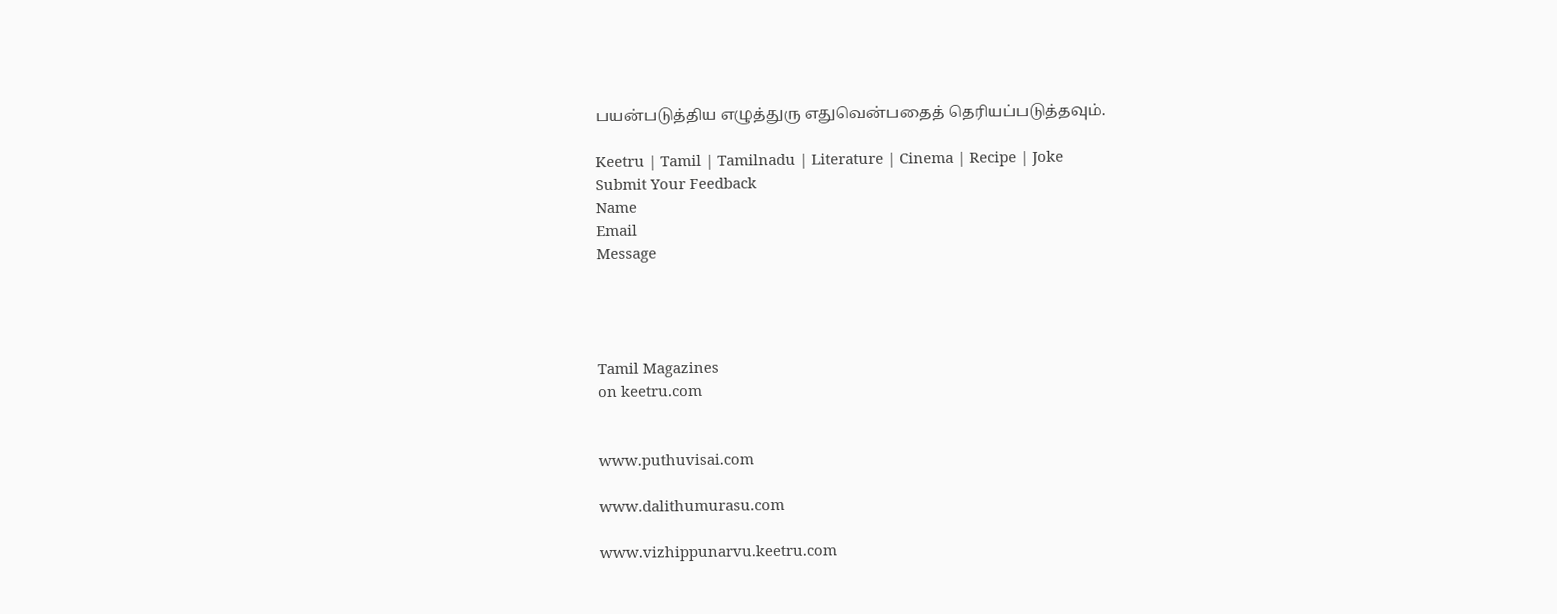பயன்படுத்திய எழுத்துரு எதுவென்பதைத் தெரியப்படுத்தவும்.

Keetru | Tamil | Tamilnadu | Literature | Cinema | Recipe | Joke
Submit Your Feedback
Name
Email
Message




Tamil Magazines
on keetru.com


www.puthuvisai.com

www.dalithumurasu.com

www.vizhippunarvu.keetru.com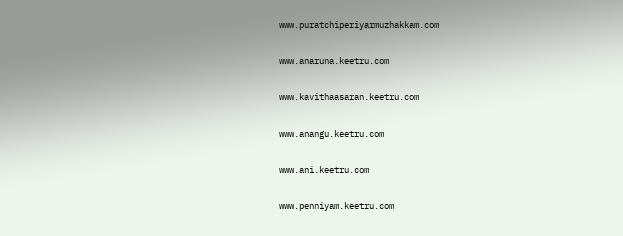www.puratchiperiyarmuzhakkam.com

www.anaruna.keetru.com

www.kavithaasaran.keetru.com

www.anangu.keetru.com

www.ani.keetru.com

www.penniyam.keetru.com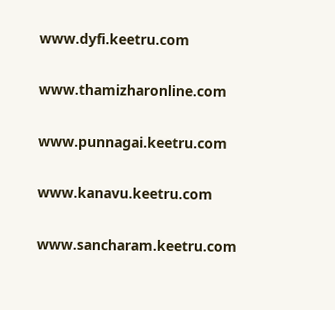www.dyfi.keetru.com

www.thamizharonline.com

www.punnagai.keetru.com

www.kanavu.keetru.com

www.sancharam.keetru.com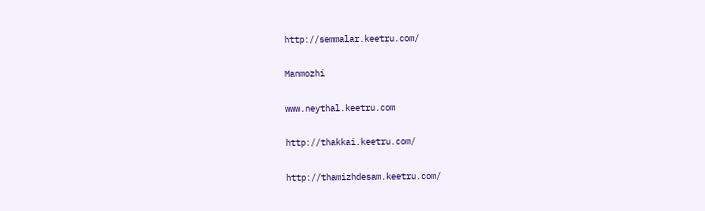http://semmalar.keetru.com/

Manmozhi

www.neythal.keetru.com

http://thakkai.keetru.com/

http://thamizhdesam.keetru.com/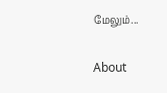மேலும்...

About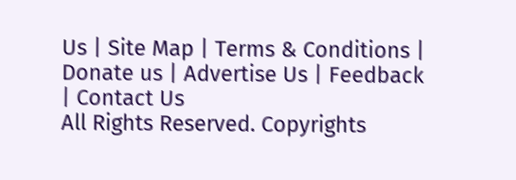Us | Site Map | Terms & Conditions | Donate us | Advertise Us | Feedback | Contact Us
All Rights Reserved. Copyrights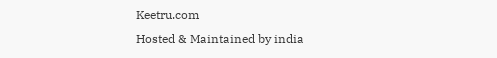Keetru.com
Hosted & Maintained by india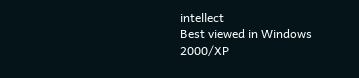intellect
Best viewed in Windows 2000/XP